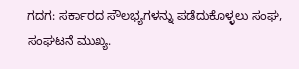ಗದಗ: ಸರ್ಕಾರದ ಸೌಲಭ್ಯಗಳನ್ನು ಪಡೆದುಕೊಳ್ಳಲು ಸಂಘ, ಸಂಘಟನೆ ಮುಖ್ಯ.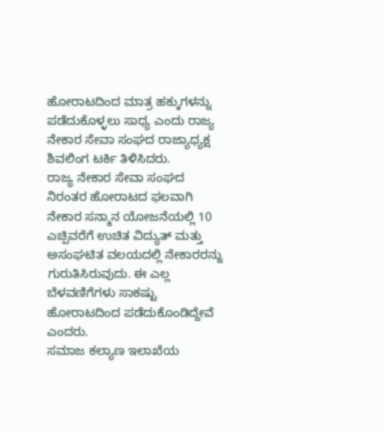ಹೋರಾಟದಿಂದ ಮಾತ್ರ ಹಕ್ಕುಗಳನ್ನು ಪಡೆದುಕೊಳ್ಳಲು ಸಾಧ್ಯ ಎಂದು ರಾಜ್ಯ ನೇಕಾರ ಸೇವಾ ಸಂಘದ ರಾಜ್ಯಾಧ್ಯಕ್ಷ ಶಿವಲಿಂಗ ಟರ್ಕಿ ತಿಳಿಸಿದರು.
ರಾಜ್ಯ ನೇಕಾರ ಸೇವಾ ಸಂಘದ ನಿರಂತರ ಹೋರಾಟದ ಫಲವಾಗಿ ನೇಕಾರ ಸನ್ಮಾನ ಯೋಜನೆಯಲ್ಲಿ 10 ಎಚ್ಪಿವರೆಗೆ ಉಚಿತ ವಿದ್ಯುತ್ ಮತ್ತು ಅಸಂಘಟಿತ ವಲಯದಲ್ಲಿ ನೇಕಾರರನ್ನು ಗುರುತಿಸಿರುವುದು. ಈ ಎಲ್ಲ ಬೆಳವಣಿಗೆಗಳು ಸಾಕಷ್ಟು ಹೋರಾಟದಿಂದ ಪಡೆದುಕೊಂಡಿದ್ದೇವೆ ಎಂದರು.
ಸಮಾಜ ಕಲ್ಯಾಣ ಇಲಾಖೆಯ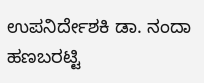ಉಪನಿರ್ದೇಶಕಿ ಡಾ. ನಂದಾ ಹಣಬರಟ್ಟಿ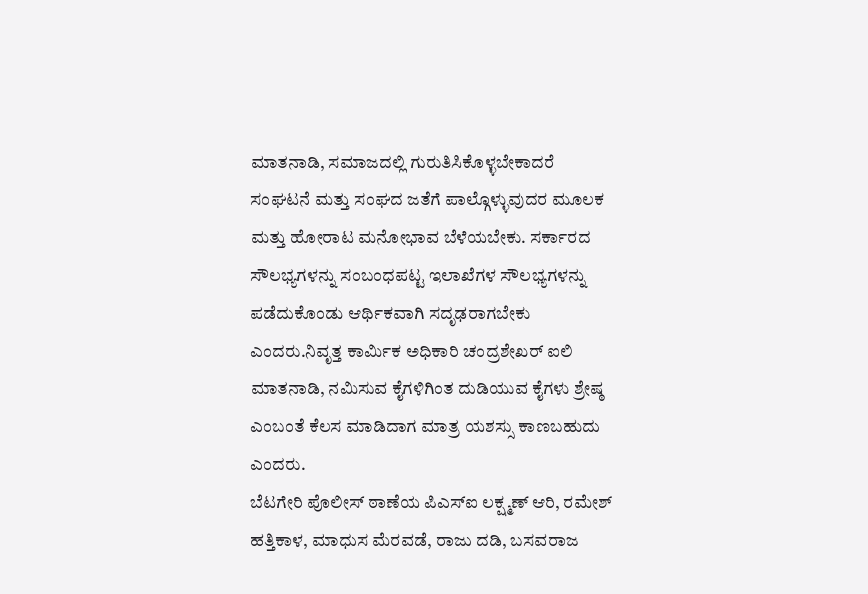ಮಾತನಾಡಿ, ಸಮಾಜದಲ್ಲಿ ಗುರುತಿಸಿಕೊಳ್ಳಬೇಕಾದರೆ ಸಂಘಟನೆ ಮತ್ತು ಸಂಘದ ಜತೆಗೆ ಪಾಲ್ಗೊಳ್ಳುವುದರ ಮೂಲಕ ಮತ್ತು ಹೋರಾಟ ಮನೋಭಾವ ಬೆಳೆಯಬೇಕು. ಸರ್ಕಾರದ ಸೌಲಭ್ಯಗಳನ್ನು ಸಂಬಂಧಪಟ್ಟ ಇಲಾಖೆಗಳ ಸೌಲಭ್ಯಗಳನ್ನು ಪಡೆದುಕೊಂಡು ಆರ್ಥಿಕವಾಗಿ ಸದೃಢರಾಗಬೇಕು ಎಂದರು.ನಿವೃತ್ತ ಕಾರ್ಮಿಕ ಅಧಿಕಾರಿ ಚಂದ್ರಶೇಖರ್ ಐಲಿ ಮಾತನಾಡಿ, ನಮಿಸುವ ಕೈಗಳಿಗಿಂತ ದುಡಿಯುವ ಕೈಗಳು ಶ್ರೇಷ್ಠ ಎಂಬಂತೆ ಕೆಲಸ ಮಾಡಿದಾಗ ಮಾತ್ರ ಯಶಸ್ಸು ಕಾಣಬಹುದು ಎಂದರು.
ಬೆಟಗೇರಿ ಪೊಲೀಸ್ ಠಾಣೆಯ ಪಿಎಸ್ಐ ಲಕ್ಷ್ಮಣ್ ಆರಿ, ರಮೇಶ್ ಹತ್ತಿಕಾಳ, ಮಾಧುಸ ಮೆರವಡೆ, ರಾಜು ದಡಿ, ಬಸವರಾಜ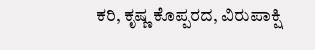ಕರಿ, ಕೃಷ್ಣ ಕೊಪ್ಪರದ, ವಿರುಪಾಕ್ಷಿ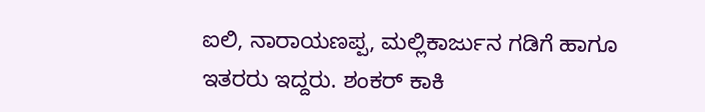ಐಲಿ, ನಾರಾಯಣಪ್ಪ, ಮಲ್ಲಿಕಾರ್ಜುನ ಗಡಿಗೆ ಹಾಗೂ ಇತರರು ಇದ್ದರು. ಶಂಕರ್ ಕಾಕಿ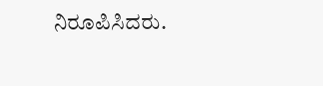ನಿರೂಪಿಸಿದರು.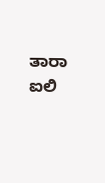ತಾರಾ ಐಲಿ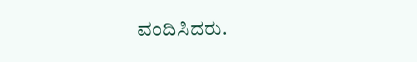ವಂದಿಸಿದರು.